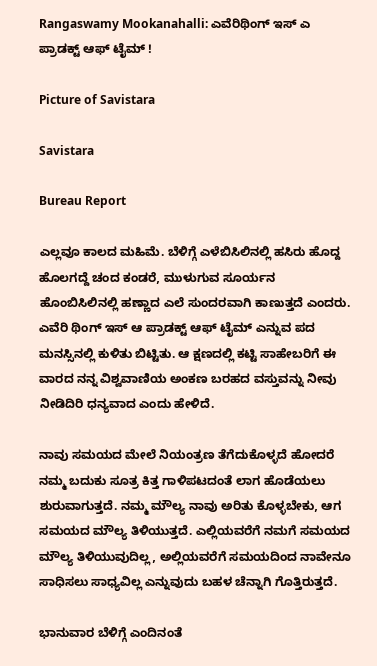Rangaswamy Mookanahalli: ಎವೆರಿಥಿಂಗ್‌ ಇಸ್‌ ಎ ಪ್ರಾಡಕ್ಟ್‌ ಆಫ್‌ ಟೈಮ್‌ !

Picture of Savistara

Savistara

Bureau Report

ಎಲ್ಲವೂ ಕಾಲದ ಮಹಿಮೆ. ಬೆಳಿಗ್ಗೆ ಎಳೆಬಿಸಿಲಿನಲ್ಲಿ ಹಸಿರು ಹೊದ್ದ ಹೊಲಗದ್ದೆ ಚಂದ ಕಂಡರೆ, ಮುಳುಗುವ ಸೂರ್ಯನ ಹೊಂಬಿಸಿಲಿನಲ್ಲಿ ಹಣ್ಣಾದ ಎಲೆ ಸುಂದರವಾಗಿ ಕಾಣುತ್ತದೆ ಎಂದರು. ಎವೆರಿ ಥಿಂಗ್ ಇಸ್ ಆ ಪ್ರಾಡಕ್ಟ್ ಆಫ್ ಟೈಮ್ ಎನ್ನುವ ಪದ ಮನಸ್ಸಿನಲ್ಲಿ ಕುಳಿತು ಬಿಟ್ಟಿತು. ಆ ಕ್ಷಣದಲ್ಲಿ ಕಟ್ಟಿ ಸಾಹೇಬರಿಗೆ ಈ ವಾರದ ನನ್ನ ವಿಶ್ವವಾಣಿಯ ಅಂಕಣ ಬರಹದ ವಸ್ತುವನ್ನು ನೀವು ನೀಡಿದಿರಿ ಧನ್ಯವಾದ ಎಂದು ಹೇಳಿದೆ.

ನಾವು ಸಮಯದ ಮೇಲೆ ನಿಯಂತ್ರಣ ತೆಗೆದುಕೊಳ್ಳದೆ ಹೋದರೆ ನಮ್ಮ ಬದುಕು ಸೂತ್ರ ಕಿತ್ತ ಗಾಳಿಪಟದಂತೆ ಲಾಗ ಹೊಡೆಯಲು ಶುರುವಾಗುತ್ತದೆ. ನಮ್ಮ ಮೌಲ್ಯ ನಾವು ಅರಿತು ಕೊಳ್ಳಬೇಕು, ಆಗ ಸಮಯದ ಮೌಲ್ಯ ತಿಳಿಯುತ್ತದೆ. ಎಲ್ಲಿಯವರೆಗೆ ನಮಗೆ ಸಮಯದ ಮೌಲ್ಯ ತಿಳಿಯುವುದಿಲ್ಲ, ಅಲ್ಲಿಯವರೆಗೆ ಸಮಯದಿಂದ ನಾವೇನೂ ಸಾಧಿಸಲು ಸಾಧ್ಯವಿಲ್ಲ ಎನ್ನುವುದು ಬಹಳ ಚೆನ್ನಾಗಿ ಗೊತ್ತಿರುತ್ತದೆ.

ಭಾನುವಾರ ಬೆಳಿಗ್ಗೆ ಎಂದಿನಂತೆ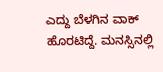ಎದ್ದು ಬೆಳಗಿನ ವಾಕ್ ಹೊರಟಿದ್ದೆ. ಮನಸ್ಸಿನಲ್ಲಿ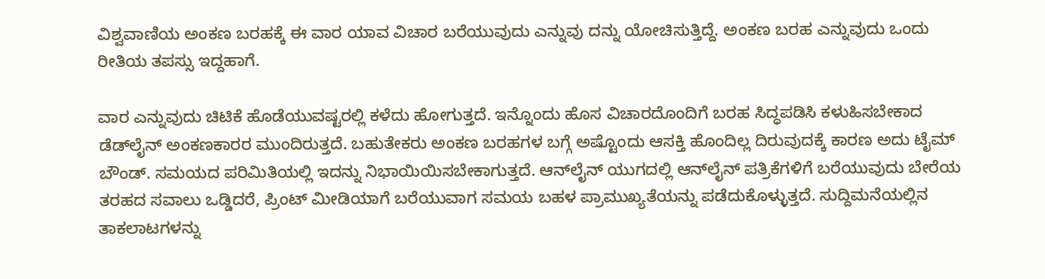ವಿಶ್ವವಾಣಿಯ ಅಂಕಣ ಬರಹಕ್ಕೆ ಈ ವಾರ ಯಾವ ವಿಚಾರ ಬರೆಯುವುದು ಎನ್ನುವು ದನ್ನು ಯೋಚಿಸುತ್ತಿದ್ದೆ. ಅಂಕಣ ಬರಹ ಎನ್ನುವುದು ಒಂದು ರೀತಿಯ ತಪಸ್ಸು ಇದ್ದಹಾಗೆ.

ವಾರ ಎನ್ನುವುದು ಚಿಟಿಕೆ ಹೊಡೆಯುವಷ್ಟರಲ್ಲಿ ಕಳೆದು ಹೋಗುತ್ತದೆ. ಇನ್ನೊಂದು ಹೊಸ ವಿಚಾರದೊಂದಿಗೆ ಬರಹ ಸಿದ್ಧಪಡಿಸಿ ಕಳುಹಿಸಬೇಕಾದ ಡೆಡ್‌ಲೈನ್ ಅಂಕಣಕಾರರ ಮುಂದಿರುತ್ತದೆ. ಬಹುತೇಕರು ಅಂಕಣ ಬರಹಗಳ ಬಗ್ಗೆ ಅಷ್ಟೊಂದು ಆಸಕ್ತಿ ಹೊಂದಿಲ್ಲ ದಿರುವುದಕ್ಕೆ ಕಾರಣ ಅದು ಟೈಮ್ ಬೌಂಡ್. ಸಮಯದ ಪರಿಮಿತಿಯಲ್ಲಿ ಇದನ್ನು ನಿಭಾಯಿಯಿಸಬೇಕಾಗುತ್ತದೆ. ಆನ್‌ಲೈನ್ ಯುಗದಲ್ಲಿ ಆನ್‌ಲೈನ್ ಪತ್ರಿಕೆಗಳಿಗೆ ಬರೆಯುವುದು ಬೇರೆಯ ತರಹದ ಸವಾಲು ಒಡ್ಡಿದರೆ, ಪ್ರಿಂಟ್ ಮೀಡಿಯಾಗೆ ಬರೆಯುವಾಗ ಸಮಯ ಬಹಳ ಪ್ರಾಮುಖ್ಯತೆಯನ್ನು ಪಡೆದುಕೊಳ್ಳುತ್ತದೆ. ಸುದ್ದಿಮನೆಯಲ್ಲಿನ ತಾಕಲಾಟಗಳನ್ನು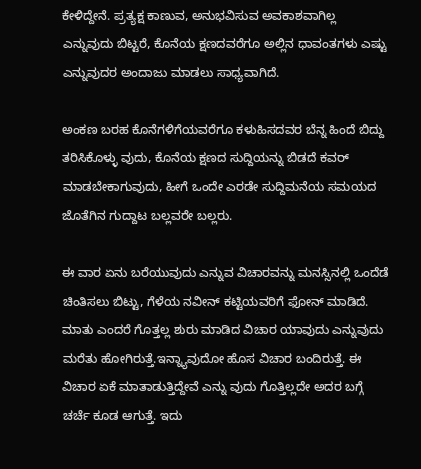ಕೇಳಿದ್ದೇನೆ. ಪ್ರತ್ಯಕ್ಷ ಕಾಣುವ, ಅನುಭವಿಸುವ ಅವಕಾಶವಾಗಿಲ್ಲ ಎನ್ನುವುದು ಬಿಟ್ಟರೆ, ಕೊನೆಯ ಕ್ಷಣದವರೆಗೂ ಅಲ್ಲಿನ ಧಾವಂತಗಳು ಎಷ್ಟು ಎನ್ನುವುದರ ಅಂದಾಜು ಮಾಡಲು ಸಾಧ್ಯವಾಗಿದೆ.

ಅಂಕಣ ಬರಹ ಕೊನೆಗಳಿಗೆಯವರೆಗೂ ಕಳುಹಿಸದವರ ಬೆನ್ನ ಹಿಂದೆ ಬಿದ್ದು ತರಿಸಿಕೊಳ್ಳು ವುದು, ಕೊನೆಯ ಕ್ಷಣದ ಸುದ್ದಿಯನ್ನು ಬಿಡದೆ ಕವರ್ ಮಾಡಬೇಕಾಗುವುದು, ಹೀಗೆ ಒಂದೇ ಎರಡೇ ಸುದ್ದಿಮನೆಯ ಸಮಯದ ಜೊತೆಗಿನ ಗುದ್ದಾಟ ಬಲ್ಲವರೇ ಬಲ್ಲರು.

ಈ ವಾರ ಏನು ಬರೆಯುವುದು ಎನ್ನುವ ವಿಚಾರವನ್ನು ಮನಸ್ಸಿನಲ್ಲಿ ಒಂದೆಡೆ ಚಿಂತಿಸಲು ಬಿಟ್ಟು, ಗೆಳೆಯ ನವೀನ್ ಕಟ್ಟಿಯವರಿಗೆ ಫೋನ್ ಮಾಡಿದೆ. ಮಾತು ಎಂದರೆ ಗೊತ್ತಲ್ಲ ಶುರು ಮಾಡಿದ ವಿಚಾರ ಯಾವುದು ಎನ್ನುವುದು ಮರೆತು ಹೋಗಿರುತ್ತೆ.ಇನ್ನ್ಯಾವುದೋ ಹೊಸ ವಿಚಾರ ಬಂದಿರುತ್ತೆ. ಈ ವಿಚಾರ ಏಕೆ ಮಾತಾಡುತ್ತಿದ್ದೇವೆ ಎನ್ನು ವುದು ಗೊತ್ತಿಲ್ಲದೇ ಅದರ ಬಗ್ಗೆ ಚರ್ಚೆ ಕೂಡ ಆಗುತ್ತೆ. ಇದು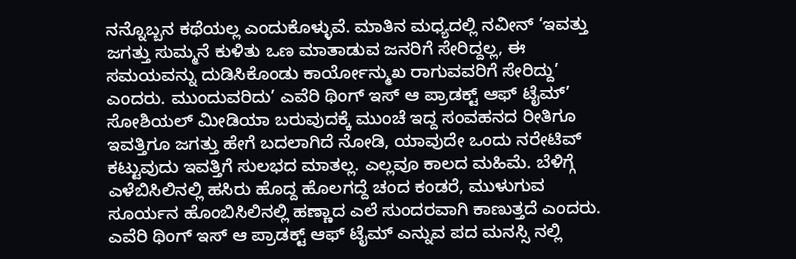ನನ್ನೊಬ್ಬನ ಕಥೆಯಲ್ಲ ಎಂದುಕೊಳ್ಳುವೆ. ಮಾತಿನ ಮಧ್ಯದಲ್ಲಿ ನವೀನ್ ‘ಇವತ್ತು ಜಗತ್ತು ಸುಮ್ಮನೆ ಕುಳಿತು ಒಣ ಮಾತಾಡುವ ಜನರಿಗೆ ಸೇರಿದ್ದಲ್ಲ, ಈ ಸಮಯವನ್ನು ದುಡಿಸಿಕೊಂಡು ಕಾರ್ಯೋನ್ಮುಖ ರಾಗುವವರಿಗೆ ಸೇರಿದ್ದು’ ಎಂದರು. ಮುಂದುವರಿದು’ ಎವೆರಿ ಥಿಂಗ್ ಇಸ್ ಆ ಪ್ರಾಡಕ್ಟ್ ಆಫ್ ಟೈಮ್’ ಸೋಶಿಯಲ್ ಮೀಡಿಯಾ ಬರುವುದಕ್ಕೆ ಮುಂಚೆ ಇದ್ದ ಸಂವಹನದ ರೀತಿಗೂ ಇವತ್ತಿಗೂ ಜಗತ್ತು ಹೇಗೆ ಬದಲಾಗಿದೆ ನೋಡಿ, ಯಾವುದೇ ಒಂದು ನರೇಟಿವ್ ಕಟ್ಟುವುದು ಇವತ್ತಿಗೆ ಸುಲಭದ ಮಾತಲ್ಲ. ಎಲ್ಲವೂ ಕಾಲದ ಮಹಿಮೆ. ಬೆಳಿಗ್ಗೆ ಎಳೆಬಿಸಿಲಿನಲ್ಲಿ ಹಸಿರು ಹೊದ್ದ ಹೊಲಗದ್ದೆ ಚಂದ ಕಂಡರೆ, ಮುಳುಗುವ ಸೂರ್ಯನ ಹೊಂಬಿಸಿಲಿನಲ್ಲಿ ಹಣ್ಣಾದ ಎಲೆ ಸುಂದರವಾಗಿ ಕಾಣುತ್ತದೆ ಎಂದರು. ಎವೆರಿ ಥಿಂಗ್ ಇಸ್ ಆ ಪ್ರಾಡಕ್ಟ್ ಆಫ್ ಟೈಮ್ ಎನ್ನುವ ಪದ ಮನಸ್ಸಿ ನಲ್ಲಿ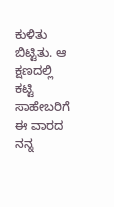ಕುಳಿತು ಬಿಟ್ಟಿತು. ಆ ಕ್ಷಣದಲ್ಲಿ ಕಟ್ಟಿ ಸಾಹೇಬರಿಗೆ ಈ ವಾರದ ನನ್ನ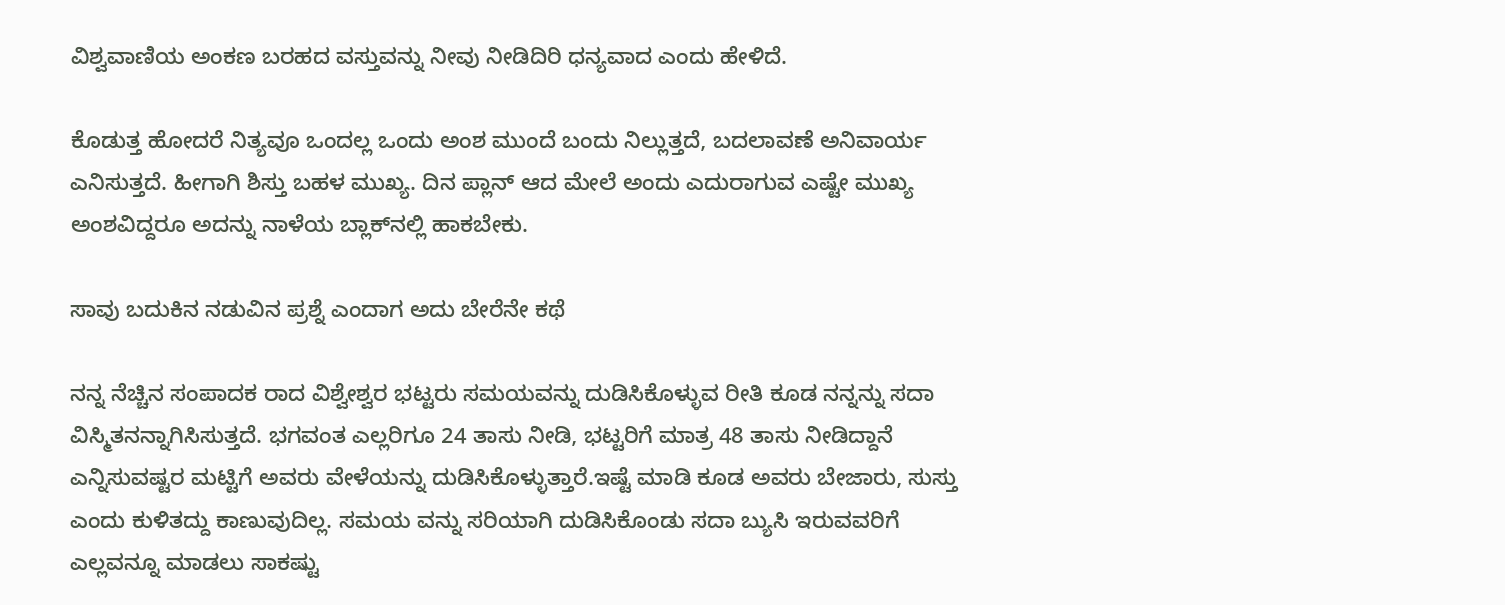ವಿಶ್ವವಾಣಿಯ ಅಂಕಣ ಬರಹದ ವಸ್ತುವನ್ನು ನೀವು ನೀಡಿದಿರಿ ಧನ್ಯವಾದ ಎಂದು ಹೇಳಿದೆ.

ಕೊಡುತ್ತ ಹೋದರೆ ನಿತ್ಯವೂ ಒಂದಲ್ಲ ಒಂದು ಅಂಶ ಮುಂದೆ ಬಂದು ನಿಲ್ಲುತ್ತದೆ, ಬದಲಾವಣೆ ಅನಿವಾರ್ಯ ಎನಿಸುತ್ತದೆ. ಹೀಗಾಗಿ ಶಿಸ್ತು ಬಹಳ ಮುಖ್ಯ. ದಿನ ಪ್ಲಾನ್ ಆದ ಮೇಲೆ ಅಂದು ಎದುರಾಗುವ ಎಷ್ಟೇ ಮುಖ್ಯ ಅಂಶವಿದ್ದರೂ ಅದನ್ನು ನಾಳೆಯ ಬ್ಲಾಕ್‌ನಲ್ಲಿ ಹಾಕಬೇಕು.

ಸಾವು ಬದುಕಿನ ನಡುವಿನ ಪ್ರಶ್ನೆ ಎಂದಾಗ ಅದು ಬೇರೆನೇ ಕಥೆ

ನನ್ನ ನೆಚ್ಚಿನ ಸಂಪಾದಕ ರಾದ ವಿಶ್ವೇಶ್ವರ ಭಟ್ಟರು ಸಮಯವನ್ನು ದುಡಿಸಿಕೊಳ್ಳುವ ರೀತಿ ಕೂಡ ನನ್ನನ್ನು ಸದಾ ವಿಸ್ಮಿತನನ್ನಾಗಿಸಿಸುತ್ತದೆ. ಭಗವಂತ ಎಲ್ಲರಿಗೂ 24 ತಾಸು ನೀಡಿ, ಭಟ್ಟರಿಗೆ ಮಾತ್ರ 48 ತಾಸು ನೀಡಿದ್ದಾನೆ ಎನ್ನಿಸುವಷ್ಟರ ಮಟ್ಟಿಗೆ ಅವರು ವೇಳೆಯನ್ನು ದುಡಿಸಿಕೊಳ್ಳುತ್ತಾರೆ.ಇಷ್ಟೆ ಮಾಡಿ ಕೂಡ ಅವರು ಬೇಜಾರು, ಸುಸ್ತು ಎಂದು ಕುಳಿತದ್ದು ಕಾಣುವುದಿಲ್ಲ. ಸಮಯ ವನ್ನು ಸರಿಯಾಗಿ ದುಡಿಸಿಕೊಂಡು ಸದಾ ಬ್ಯುಸಿ ಇರುವವರಿಗೆ ಎಲ್ಲವನ್ನೂ ಮಾಡಲು ಸಾಕಷ್ಟು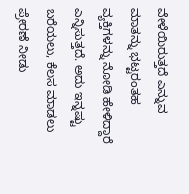ವೇಳೆಯಿರುತ್ತದೆ ಎನ್ನುವ ಮಾತನ್ನು ಭಟ್ಟರಂತಹ ವ್ಯಕ್ತಿಗಳನ್ನು ನೋಡಿ ಹೇಳಿದ್ದಾರೆ ಎನ್ನಿಸುತ್ತದೆ. ಅದು ಇನ್ನಷ್ಟು ಬರೆಯಲು, ಕೆಲಸ ಮಾಡಲು ಪ್ರೇರಣೆ ನೀಡು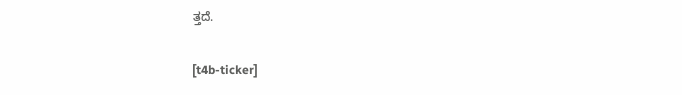ತ್ತದೆ.

[t4b-ticker]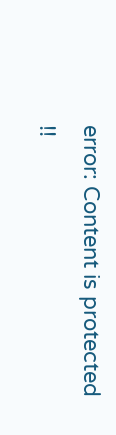error: Content is protected !!